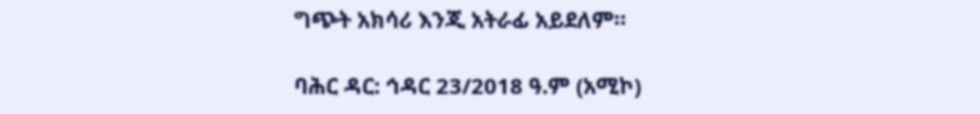ግጭት አክሳሪ እንጂ አትራፊ አይደለም።

ባሕር ዳር: ኅዳር 23/2018 ዓ.ም (አሚኮ)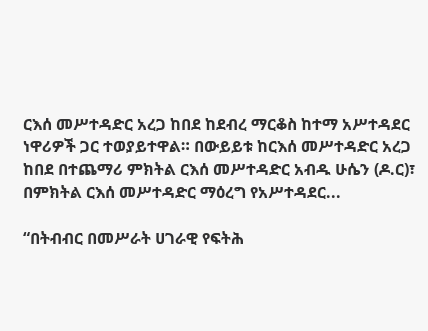ርእሰ መሥተዳድር አረጋ ከበደ ከደብረ ማርቆስ ከተማ አሥተዳደር ነዋሪዎች ጋር ተወያይተዋል። በውይይቱ ከርእሰ መሥተዳድር አረጋ ከበደ በተጨማሪ ምክትል ርእሰ መሥተዳድር አብዱ ሁሴን (ዶ.ር)፣ በምክትል ርእሰ መሥተዳድር ማዕረግ የአሥተዳደር...

“በትብብር በመሥራት ሀገራዊ የፍትሕ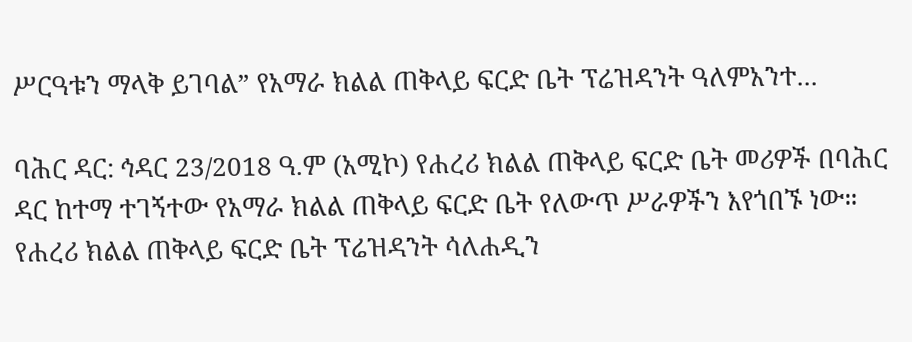ሥርዓቱን ማላቅ ይገባል” የአማራ ክልል ጠቅላይ ፍርድ ቤት ፕሬዝዳንት ዓለምአንተ...

ባሕር ዳር: ኅዳር 23/2018 ዓ.ም (አሚኮ) የሐረሪ ክልል ጠቅላይ ፍርድ ቤት መሪዎች በባሕር ዳር ከተማ ተገኝተው የአማራ ክልል ጠቅላይ ፍርድ ቤት የለውጥ ሥራዎችን እየጎበኙ ነው። የሐረሪ ክልል ጠቅላይ ፍርድ ቤት ፕሬዝዳንት ሳለሐዲን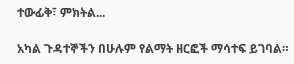ተውፊቅ፣ ምክትል...

አካል ጉዳተኞችን በሁሉም የልማት ዘርፎች ማሳተፍ ይገባል።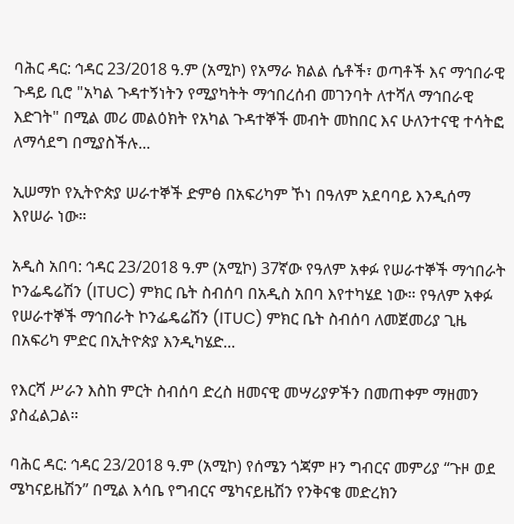ባሕር ዳር: ኅዳር 23/2018 ዓ.ም (አሚኮ) የአማራ ክልል ሴቶች፣ ወጣቶች እና ማኅበራዊ ጉዳይ ቢሮ "አካል ጉዳተኝነትን የሚያካትት ማኅበረሰብ መገንባት ለተሻለ ማኅበራዊ እድገት" በሚል መሪ መልዕክት የአካል ጉዳተኞች መብት መከበር እና ሁለንተናዊ ተሳትፎ ለማሳደግ በሚያስችሉ...

ኢሠማኮ የኢትዮጵያ ሠራተኞች ድምፅ በአፍሪካም ኾነ በዓለም አደባባይ እንዲሰማ እየሠራ ነው።

አዲስ አበባ: ኅዳር 23/2018 ዓ.ም (አሚኮ) 37ኛው የዓለም አቀፉ የሠራተኞች ማኅበራት ኮንፌዴሬሽን (ITUC) ምክር ቤት ስብሰባ በአዲስ አበባ እየተካሄደ ነው። የዓለም አቀፉ የሠራተኞች ማኅበራት ኮንፌዴሬሽን (ITUC) ምክር ቤት ስብሰባ ለመጀመሪያ ጊዜ በአፍሪካ ምድር በኢትዮጵያ እንዲካሄድ...

የእርሻ ሥራን እስከ ምርት ስብሰባ ድረስ ዘመናዊ መሣሪያዎችን በመጠቀም ማዘመን ያስፈልጋል።

ባሕር ዳር: ኅዳር 23/2018 ዓ.ም (አሚኮ) የሰሜን ጎጃም ዞን ግብርና መምሪያ “ጉዞ ወደ ሜካናይዜሽን” በሚል እሳቤ የግብርና ሜካናይዜሽን የንቅናቄ መድረክን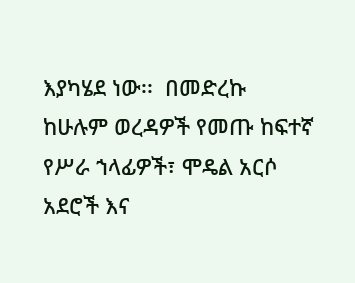እያካሄደ ነው፡፡  በመድረኩ ከሁሉም ወረዳዎች የመጡ ከፍተኛ የሥራ ኀላፊዎች፣ ሞዴል አርሶ አደሮች እና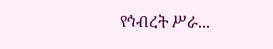የኅብረት ሥራ...